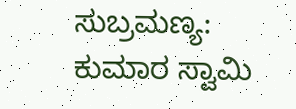ಸುಬ್ರಮಣ್ಯ: ಕುಮಾರ ಸ್ವಾಮಿ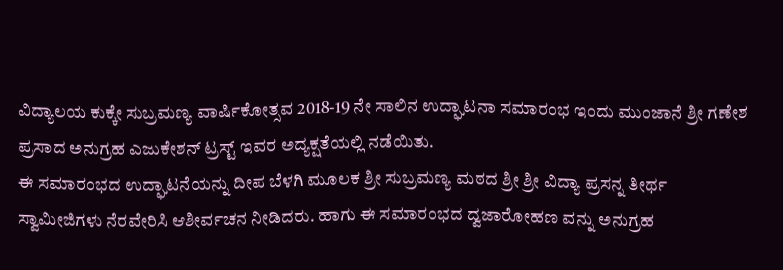ವಿದ್ಯಾಲಯ ಕುಕ್ಕೇ ಸುಬ್ರಮಣ್ಯ ವಾರ್ಷಿಕೋತ್ಸವ 2018-19 ನೇ ಸಾಲಿನ ಉದ್ಘಾಟನಾ ಸಮಾರಂಭ ಇಂದು ಮುಂಜಾನೆ ಶ್ರೀ ಗಣೇಶ ಪ್ರಸಾದ ಅನುಗ್ರಹ ಎಜುಕೇಶನ್ ಟ್ರಸ್ಟ್ ಇವರ ಅದ್ಯಕ್ಷತೆಯಲ್ಲಿ ನಡೆಯಿತು.
ಈ ಸಮಾರಂಭದ ಉದ್ಘಾಟನೆಯನ್ನು ದೀಪ ಬೆಳಗಿ ಮೂಲಕ ಶ್ರೀ ಸುಬ್ರಮಣ್ಯ ಮಠದ ಶ್ರೀ ಶ್ರೀ ವಿದ್ಯಾ ಪ್ರಸನ್ನ ತೀರ್ಥ ಸ್ವಾಮೀಜಿಗಳು ನೆರವೇರಿಸಿ ಆಶೀರ್ವಚನ ನೀಡಿದರು. ಹಾಗು ಈ ಸಮಾರಂಭದ ದ್ವಜಾರೋಹಣ ವನ್ನು ಅನುಗ್ರಹ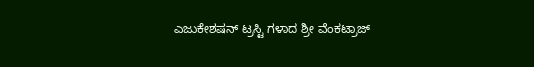ಎಜುಕೇಶಷನ್ ಟ್ರಸ್ಟಿ ಗಳಾದ ಶ್ರೀ ವೆಂಕಟ್ರಾಜ್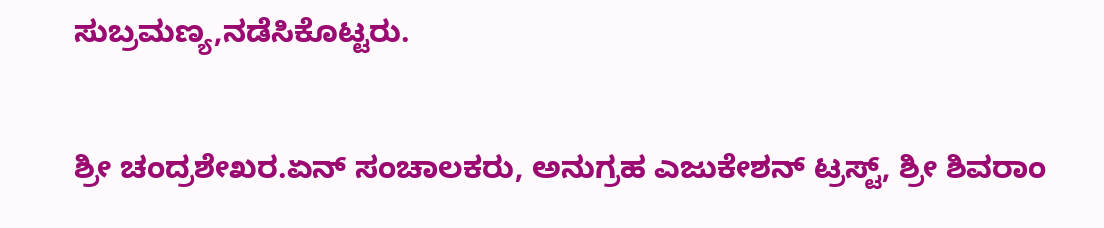ಸುಬ್ರಮಣ್ಯ,ನಡೆಸಿಕೊಟ್ಟರು.

ಶ್ರೀ ಚಂದ್ರಶೇಖರ.ಏನ್ ಸಂಚಾಲಕರು, ಅನುಗ್ರಹ ಎಜುಕೇಶನ್ ಟ್ರಸ್ಟ್, ಶ್ರೀ ಶಿವರಾಂ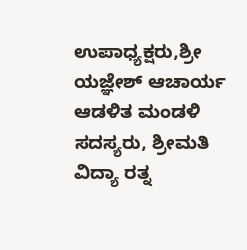ಉಪಾಧ್ಯಕ್ಷರು,ಶ್ರೀ ಯಜ್ಞೇಶ್ ಆಚಾರ್ಯ ಆಡಳಿತ ಮಂಡಳಿ ಸದಸ್ಯರು, ಶ್ರೀಮತಿ ವಿದ್ಯಾ ರತ್ನ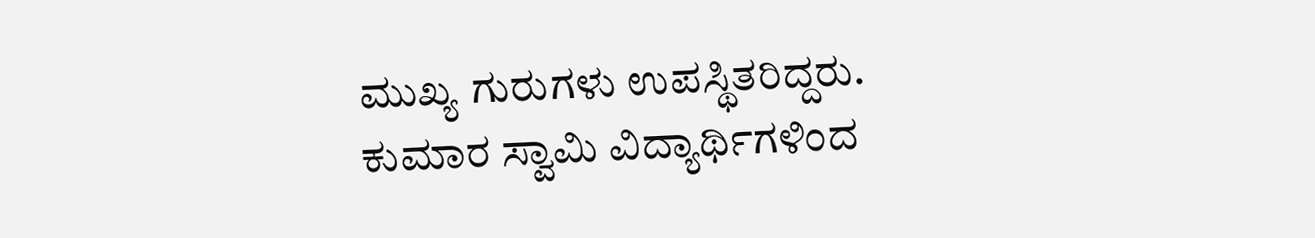ಮುಖ್ಯ ಗುರುಗಳು ಉಪಸ್ಥಿತರಿದ್ದರು. ಕುಮಾರ ಸ್ವಾಮಿ ವಿದ್ಯಾರ್ಥಿಗಳಿಂದ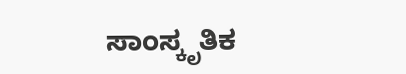ಸಾಂಸ್ಕೃತಿಕ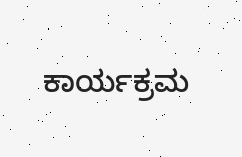ಕಾರ್ಯಕ್ರಮ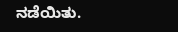ನಡೆಯಿತು.